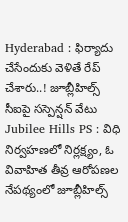Hyderabad : ఫిర్యాదు చేసేందుకు వెళితే రేప్ చేశారు..! జూబ్లీహిల్స్ సీఐపై సస్పెన్షన్ వేటు
Jubilee Hills PS : విధి నిర్వహణలో నిర్లక్ష్యం, ఓ వివాహిత తీవ్ర ఆరోపణల నేపథ్యంలో జూబ్లీహిల్స్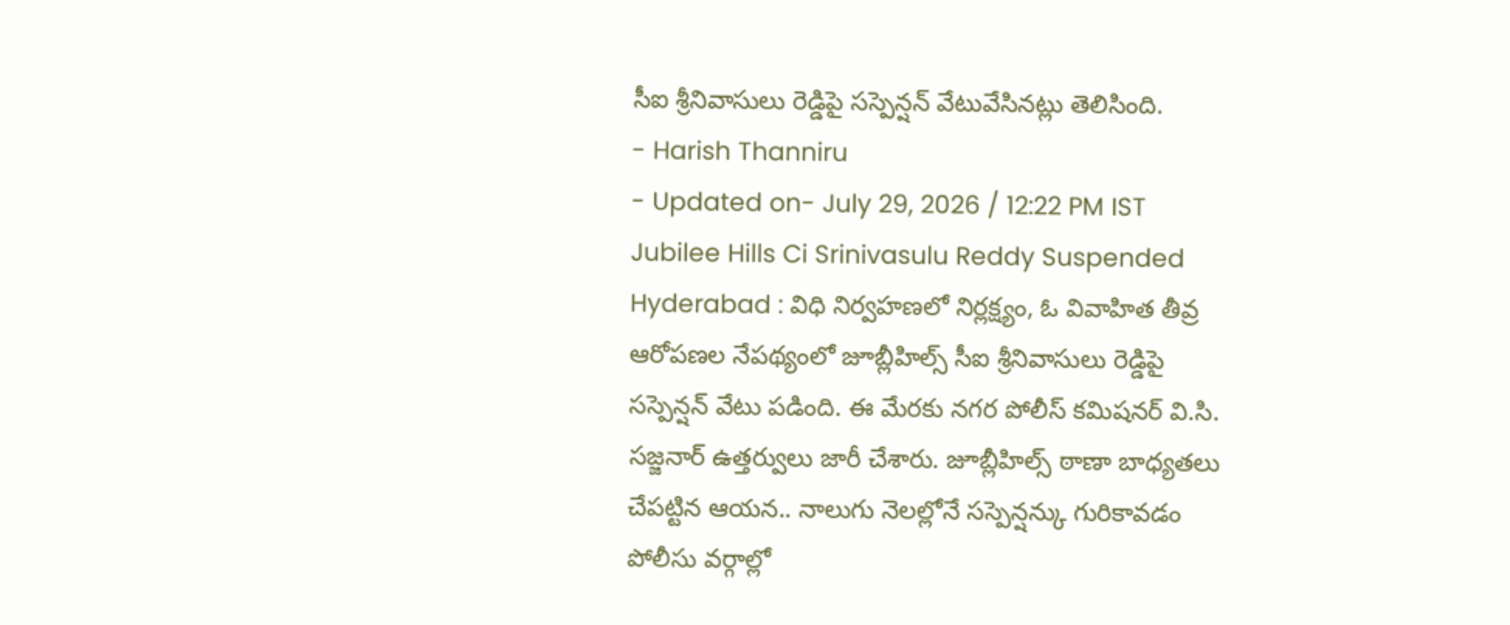సీఐ శ్రీనివాసులు రెడ్డిపై సస్పెన్షన్ వేటువేసినట్లు తెలిసింది.
- Harish Thanniru
- Updated on- July 29, 2026 / 12:22 PM IST
Jubilee Hills Ci Srinivasulu Reddy Suspended
Hyderabad : విధి నిర్వహణలో నిర్లక్ష్యం, ఓ వివాహిత తీవ్ర ఆరోపణల నేపథ్యంలో జూబ్లీహిల్స్ సీఐ శ్రీనివాసులు రెడ్డిపై సస్పెన్షన్ వేటు పడింది. ఈ మేరకు నగర పోలీస్ కమిషనర్ వి.సి. సజ్జనార్ ఉత్తర్వులు జారీ చేశారు. జూబ్లీహిల్స్ ఠాణా బాధ్యతలు చేపట్టిన ఆయన.. నాలుగు నెలల్లోనే సస్పెన్షన్కు గురికావడం పోలీసు వర్గాల్లో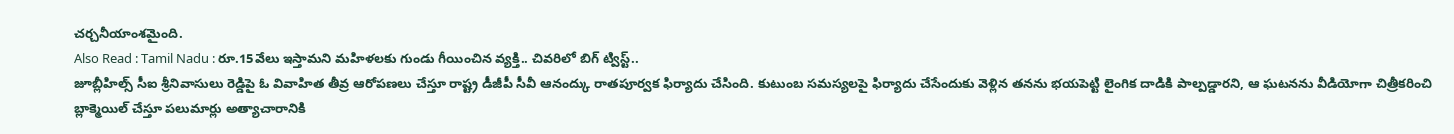చర్చనీయాంశమైంది.
Also Read : Tamil Nadu : రూ.15వేలు ఇస్తామని మహిళలకు గుండు గీయించిన వ్యక్తి.. చివరిలో బిగ్ ట్విస్ట్..
జూబ్లీహిల్స్ సీఐ శ్రీనివాసులు రెడ్డిపై ఓ వివాహిత తీవ్ర ఆరోపణలు చేస్తూ రాష్ట్ర డీజీపీ సీవీ ఆనంద్కు రాతపూర్వక ఫిర్యాదు చేసింది. కుటుంబ సమస్యలపై ఫిర్యాదు చేసేందుకు వెళ్లిన తనను భయపెట్టి లైంగిక దాడికి పాల్పడ్డారని, ఆ ఘటనను వీడియోగా చిత్రీకరించి బ్లాక్మెయిల్ చేస్తూ పలుమార్లు అత్యాచారానికి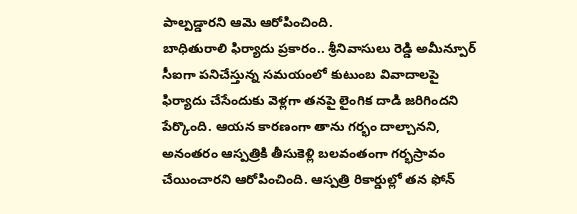పాల్పడ్డారని ఆమె ఆరోపించింది.
బాధితురాలి ఫిర్యాదు ప్రకారం.. శ్రీనివాసులు రెడ్డి అమీన్పూర్ సీఐగా పనిచేస్తున్న సమయంలో కుటుంబ వివాదాలపై ఫిర్యాదు చేసేందుకు వెళ్లగా తనపై లైంగిక దాడి జరిగిందని పేర్కొంది. ఆయన కారణంగా తాను గర్భం దాల్చానని, అనంతరం ఆస్పత్రికి తీసుకెళ్లి బలవంతంగా గర్భస్రావం చేయించారని ఆరోపించింది. ఆస్పత్రి రికార్డుల్లో తన ఫోన్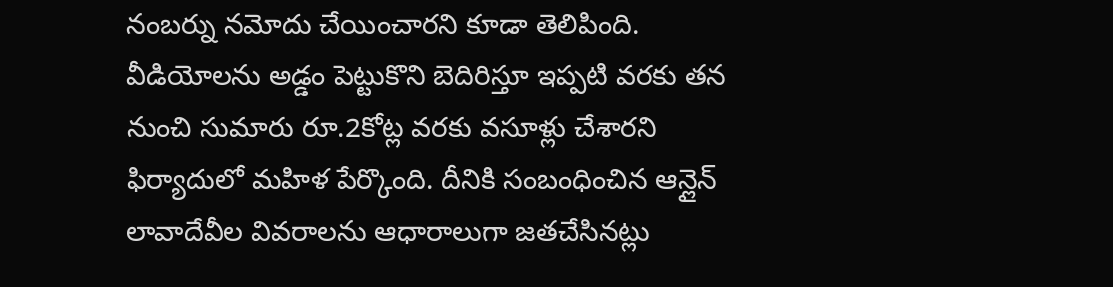నంబర్ను నమోదు చేయించారని కూడా తెలిపింది. వీడియోలను అడ్డం పెట్టుకొని బెదిరిస్తూ ఇప్పటి వరకు తన నుంచి సుమారు రూ.2కోట్ల వరకు వసూళ్లు చేశారని ఫిర్యాదులో మహిళ పేర్కొంది. దీనికి సంబంధించిన ఆన్లైన్ లావాదేవీల వివరాలను ఆధారాలుగా జతచేసినట్లు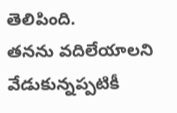తెలిపింది.
తనను వదిలేయాలని వేడుకున్నప్పటికీ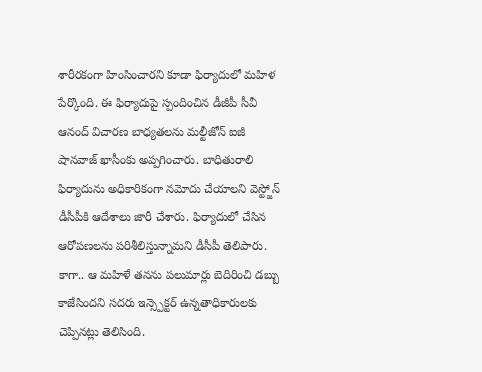శారీరకంగా హింసించారని కూడా ఫిర్యాదులో మహిళ పేర్కొంది. ఈ ఫిర్యాదుపై స్పందించిన డీజీపీ సీవీ ఆనంద్ విచారణ బాధ్యతలను మల్టీజోన్ ఐజీ షానవాజ్ ఖాసీంకు అప్పగించారు. బాధితురాలి ఫిర్యాదును అధికారికంగా నమోదు చేయాలని వెస్ట్జోన్ డీసీపీకి ఆదేశాలు జారీ చేశారు. ఫిర్యాదులో చేసిన ఆరోపణలను పరిశీలిస్తున్నామని డీసీపీ తెలిపారు.
కాగా.. ఆ మహిళే తనను పలుమార్లు బెదిరించి డబ్బు కాజేసిందని సదరు ఇన్స్పెక్టర్ ఉన్నతాధికారులకు చెప్పినట్లు తెలిసింది.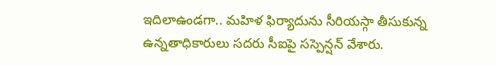ఇదిలాఉండగా.. మహిళ ఫిర్యాదును సీరియస్గా తీసుకున్న ఉన్నతాధికారులు సదరు సీఐపై సస్పెన్షన్ వేశారు.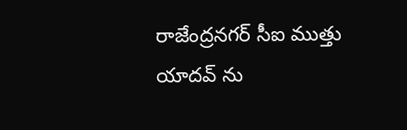రాజేంద్రనగర్ సీఐ ముత్తు యాదవ్ ను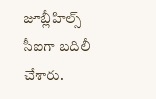జూబ్లీహిల్స్ సీఐగా బదిలీ చేశారు.